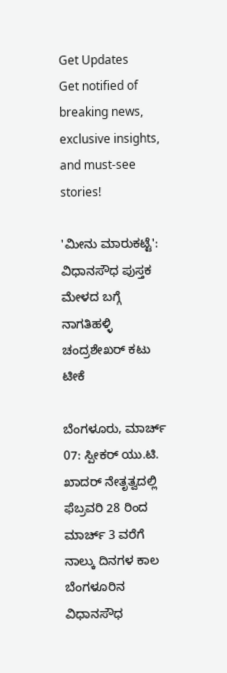Get Updates
Get notified of breaking news, exclusive insights, and must-see stories!

'ಮೀನು ಮಾರುಕಟ್ಟೆ': ವಿಧಾನಸೌಧ ಪುಸ್ತಕ ಮೇಳದ ಬಗ್ಗೆ ನಾಗತಿಹಳ್ಳಿ ಚಂದ್ರಶೇಖರ್‌ ಕಟು ಟೀಕೆ

ಬೆಂಗಳೂರು, ಮಾರ್ಚ್ 07: ಸ್ಪೀಕರ್ ಯು.ಟಿ. ಖಾದರ್‌ ನೇತೃತ್ವದಲ್ಲಿ ಫೆಬ್ರವರಿ 28 ರಿಂದ ಮಾರ್ಚ್ 3 ವರೆಗೆ ನಾಲ್ಕು ದಿನಗಳ ಕಾಲ ಬೆಂಗಳೂರಿನ ವಿಧಾನಸೌಧ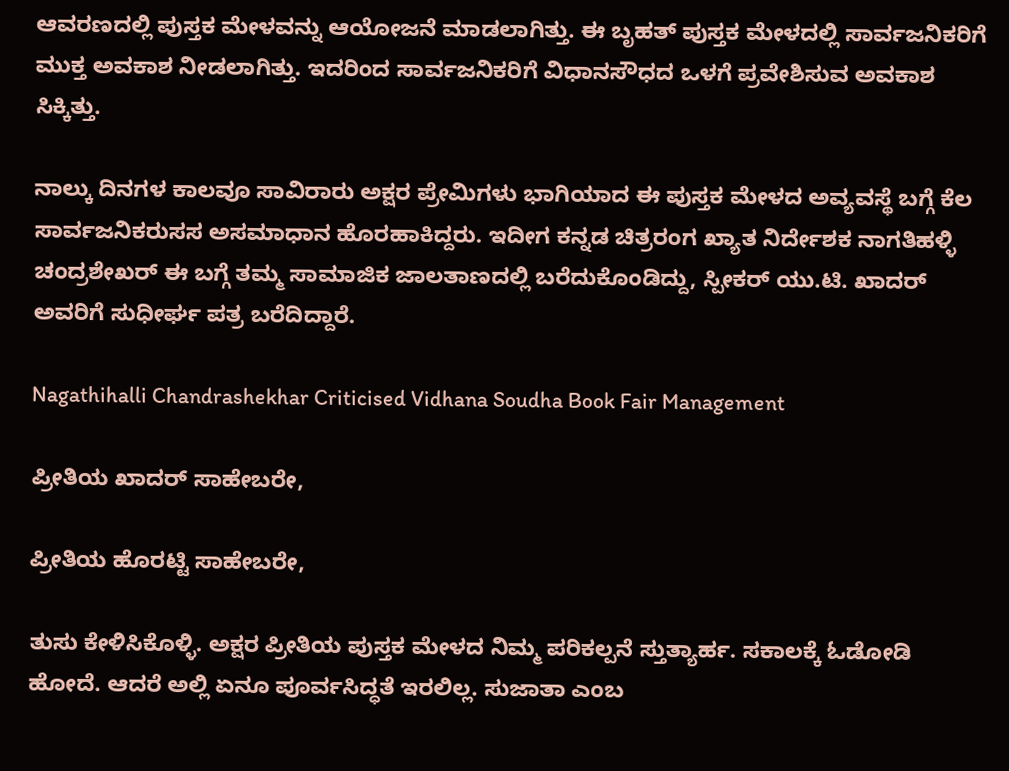ಆವರಣದಲ್ಲಿ ಪುಸ್ತಕ ಮೇಳವನ್ನು ಆಯೋಜನೆ ಮಾಡಲಾಗಿತ್ತು. ಈ ಬೃಹತ್‌ ಪುಸ್ತಕ ಮೇಳದಲ್ಲಿ ಸಾರ್ವಜನಿಕರಿಗೆ ಮುಕ್ತ ಅವಕಾಶ ನೀಡಲಾಗಿತ್ತು. ಇದರಿಂದ ಸಾರ್ವಜನಿಕರಿಗೆ ವಿಧಾನಸೌಧದ ಒಳಗೆ ಪ್ರವೇಶಿಸುವ ಅವಕಾಶ ಸಿಕ್ಕಿತ್ತು.

ನಾಲ್ಕು ದಿನಗಳ ಕಾಲವೂ ಸಾವಿರಾರು ಅಕ್ಷರ ಪ್ರೇಮಿಗಳು ಭಾಗಿಯಾದ ಈ ಪುಸ್ತಕ ಮೇಳದ ಅವ್ಯವಸ್ಥೆ ಬಗ್ಗೆ ಕೆಲ ಸಾರ್ವಜನಿಕರುಸಸ ಅಸಮಾಧಾನ ಹೊರಹಾಕಿದ್ದರು. ಇದೀಗ ಕನ್ನಡ ಚಿತ್ರರಂಗ ಖ್ಯಾತ ನಿರ್ದೇಶಕ ನಾಗತಿಹಳ್ಳಿ ಚಂದ್ರಶೇಖರ್‌ ಈ ಬಗ್ಗೆ ತಮ್ಮ ಸಾಮಾಜಿಕ ಜಾಲತಾಣದಲ್ಲಿ ಬರೆದುಕೊಂಡಿದ್ದು, ಸ್ಪೀಕರ್ ಯು.ಟಿ. ಖಾದರ್‌ ಅವರಿಗೆ ಸುಧೀರ್ಘ ಪತ್ರ ಬರೆದಿದ್ದಾರೆ.

Nagathihalli Chandrashekhar Criticised Vidhana Soudha Book Fair Management

ಪ್ರೀತಿಯ ಖಾದರ್ ಸಾಹೇಬರೇ,

ಪ್ರೀತಿಯ ಹೊರಟ್ಟಿ ಸಾಹೇಬರೇ,

ತುಸು ಕೇಳಿಸಿಕೊಳ್ಳಿ. ಅಕ್ಷರ ಪ್ರೀತಿಯ ಪುಸ್ತಕ ಮೇಳದ ನಿಮ್ಮ ಪರಿಕಲ್ಪನೆ ಸ್ತುತ್ಯಾರ್ಹ. ಸಕಾಲಕ್ಕೆ ಓಡೋಡಿ ಹೋದೆ. ಆದರೆ ಅಲ್ಲಿ ಏನೂ ಪೂರ್ವಸಿದ್ಧತೆ ಇರಲಿಲ್ಲ. ಸುಜಾತಾ ಎಂಬ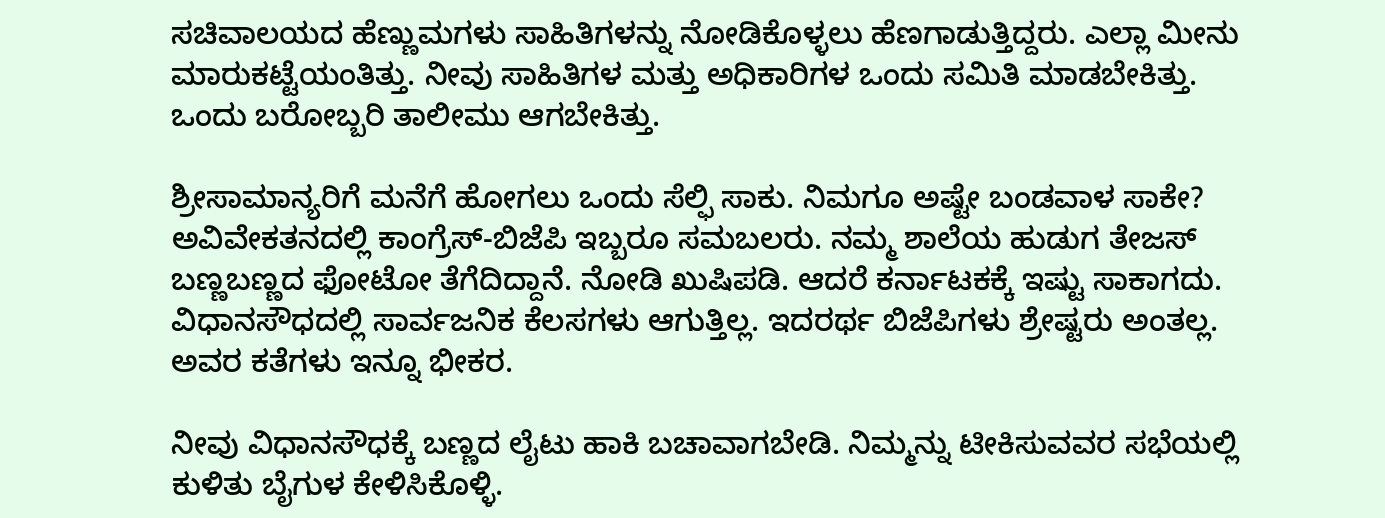ಸಚಿವಾಲಯದ ಹೆಣ್ಣುಮಗಳು ಸಾಹಿತಿಗಳನ್ನು ನೋಡಿಕೊಳ್ಳಲು ಹೆಣಗಾಡುತ್ತಿದ್ದರು. ಎಲ್ಲಾ ಮೀನು ಮಾರುಕಟ್ಟೆಯಂತಿತ್ತು. ನೀವು ಸಾಹಿತಿಗಳ ಮತ್ತು ಅಧಿಕಾರಿಗಳ ಒಂದು ಸಮಿತಿ ಮಾಡಬೇಕಿತ್ತು. ಒಂದು ಬರೋಬ್ಬರಿ ತಾಲೀಮು ಆಗಬೇಕಿತ್ತು.

ಶ್ರೀಸಾಮಾನ್ಯರಿಗೆ ಮನೆಗೆ ಹೋಗಲು ಒಂದು ಸೆಲ್ಫಿ ಸಾಕು. ನಿಮಗೂ ಅಷ್ಟೇ ಬಂಡವಾಳ ಸಾಕೇ? ಅವಿವೇಕತನದಲ್ಲಿ ಕಾಂಗ್ರೆಸ್‌-ಬಿಜೆಪಿ ಇಬ್ಬರೂ ಸಮಬಲರು. ನಮ್ಮ ಶಾಲೆಯ ಹುಡುಗ ತೇಜಸ್ ಬಣ್ಣಬಣ್ಣದ ಫೋಟೋ ತೆಗೆದಿದ್ದಾನೆ. ನೋಡಿ ಖುಷಿಪಡಿ. ಆದರೆ ಕರ್ನಾಟಕಕ್ಕೆ ಇಷ್ಟು ಸಾಕಾಗದು. ವಿಧಾನಸೌಧದಲ್ಲಿ ಸಾರ್ವಜನಿಕ ಕೆಲಸಗಳು ಆಗುತ್ತಿಲ್ಲ. ಇದರರ್ಥ ಬಿಜೆಪಿಗಳು ಶ್ರೇಷ್ಟರು ಅಂತಲ್ಲ. ಅವರ ಕತೆಗಳು ಇನ್ನೂ ಭೀಕರ.

ನೀವು ವಿಧಾನಸೌಧಕ್ಕೆ ಬಣ್ಣದ ಲೈಟು ಹಾಕಿ ಬಚಾವಾಗಬೇಡಿ. ನಿಮ್ಮನ್ನು ಟೀಕಿಸುವವರ ಸಭೆಯಲ್ಲಿ ಕುಳಿತು ಬೈಗುಳ ಕೇಳಿಸಿಕೊಳ್ಳಿ.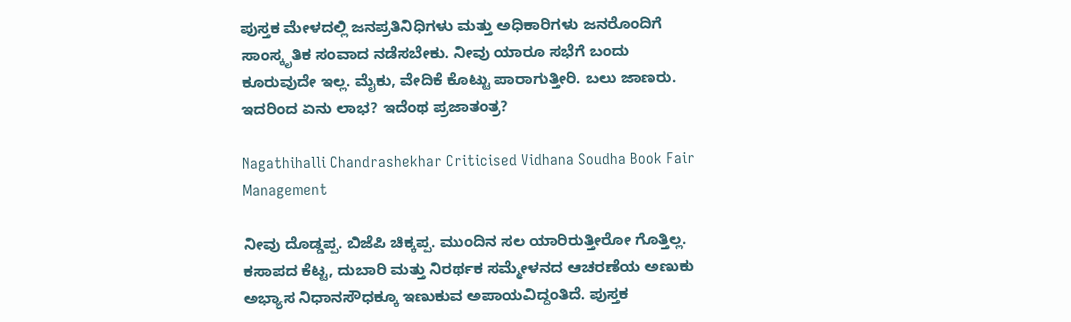ಪುಸ್ತಕ ಮೇಳದಲ್ಲಿ ಜನಪ್ರತಿನಿಧಿಗಳು ಮತ್ತು ಅಧಿಕಾರಿಗಳು ಜನರೊಂದಿಗೆ ಸಾಂಸ್ಕೃತಿಕ ಸಂವಾದ ನಡೆಸಬೇಕು. ನೀವು ಯಾರೂ ಸಭೆಗೆ ಬಂದು ಕೂರುವುದೇ ಇಲ್ಲ. ಮೈಕು, ವೇದಿಕೆ ಕೊಟ್ಟು ಪಾರಾಗುತ್ತೀರಿ. ಬಲು ಜಾಣರು. ಇದರಿಂದ ಏನು ಲಾಭ? ಇದೆಂಥ ಪ್ರಜಾತಂತ್ರ?

Nagathihalli Chandrashekhar Criticised Vidhana Soudha Book Fair Management

ನೀವು ದೊಡ್ಡಪ್ಪ. ಬಿಜೆಪಿ ಚಿಕ್ಕಪ್ಪ. ಮುಂದಿನ ಸಲ ಯಾರಿರುತ್ತೀರೋ ಗೊತ್ತಿಲ್ಲ. ಕಸಾಪದ ಕೆಟ್ಟ, ದುಬಾರಿ ಮತ್ತು ನಿರರ್ಥಕ ಸಮ್ಮೇಳನದ ಆಚರಣೆಯ ಅಣುಕು ಅಭ್ಯಾಸ ನಿಧಾನಸೌಧಕ್ಕೂ ಇಣುಕುವ ಅಪಾಯವಿದ್ದಂತಿದೆ. ಪುಸ್ತಕ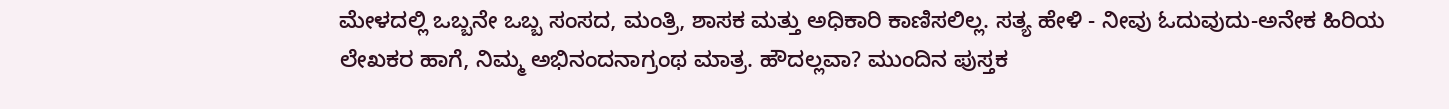ಮೇಳದಲ್ಲಿ ಒಬ್ಬನೇ ಒಬ್ಬ ಸಂಸದ, ಮಂತ್ರಿ, ಶಾಸಕ ಮತ್ತು ಅಧಿಕಾರಿ ಕಾಣಿಸಲಿಲ್ಲ. ಸತ್ಯ ಹೇಳಿ - ನೀವು ಓದುವುದು-ಅನೇಕ ಹಿರಿಯ ಲೇಖಕರ ಹಾಗೆ, ನಿಮ್ಮ ಅಭಿನಂದನಾಗ್ರಂಥ ಮಾತ್ರ. ಹೌದಲ್ಲವಾ? ಮುಂದಿನ ಪುಸ್ತಕ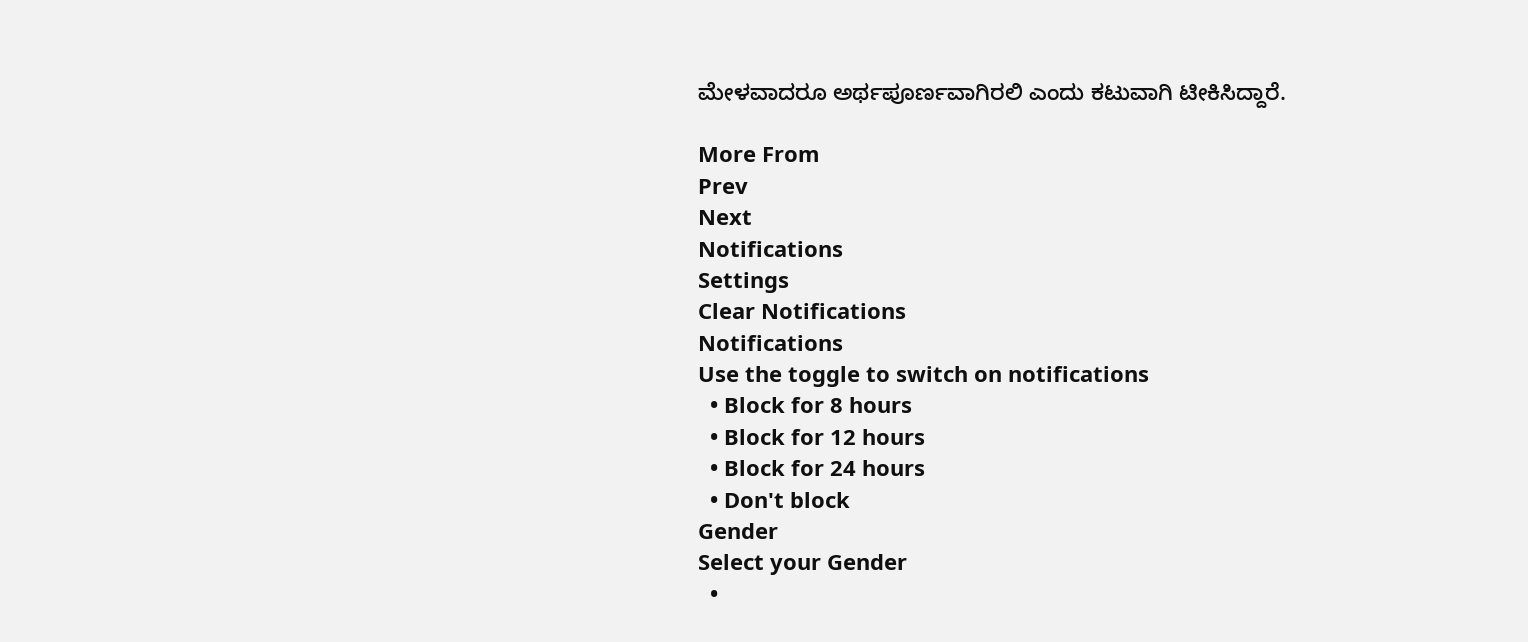ಮೇಳವಾದರೂ ಅರ್ಥಪೂರ್ಣವಾಗಿರಲಿ ಎಂದು ಕಟುವಾಗಿ ಟೀಕಿಸಿದ್ದಾರೆ.

More From
Prev
Next
Notifications
Settings
Clear Notifications
Notifications
Use the toggle to switch on notifications
  • Block for 8 hours
  • Block for 12 hours
  • Block for 24 hours
  • Don't block
Gender
Select your Gender
  •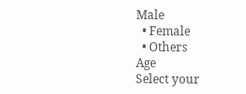Male
  • Female
  • Others
Age
Select your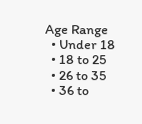Age Range
  • Under 18
  • 18 to 25
  • 26 to 35
  • 36 to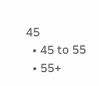45
  • 45 to 55
  • 55+